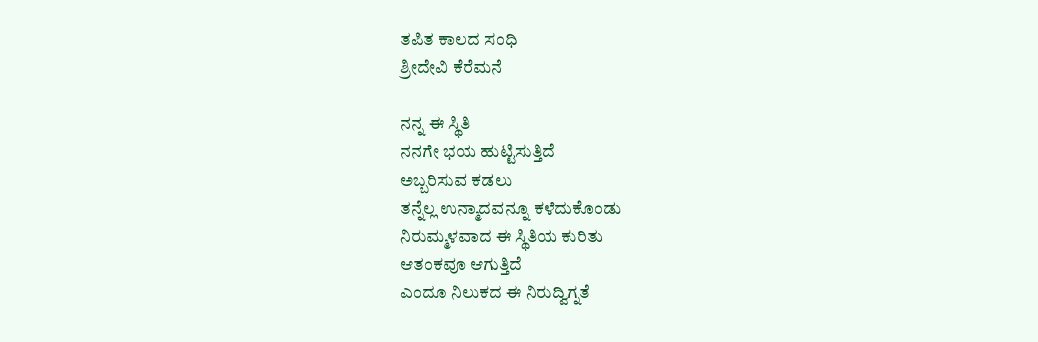ತಪಿತ ಕಾಲದ ಸಂಧಿ
ಶ್ರೀದೇವಿ ಕೆರೆಮನೆ

ನನ್ನ ಈ ಸ್ಥಿತಿ
ನನಗೇ ಭಯ ಹುಟ್ಟಿಸುತ್ತಿದೆ
ಅಬ್ಬರಿಸುವ ಕಡಲು
ತನ್ನೆಲ್ಲ ಉನ್ಮಾದವನ್ನೂ ಕಳೆದುಕೊಂಡು
ನಿರುಮ್ಮಳವಾದ ಈ ಸ್ಥಿತಿಯ ಕುರಿತು
ಆತಂಕವೂ ಆಗುತ್ತಿದೆ
ಎಂದೂ ನಿಲುಕದ ಈ ನಿರುದ್ವಿಗ್ನತೆ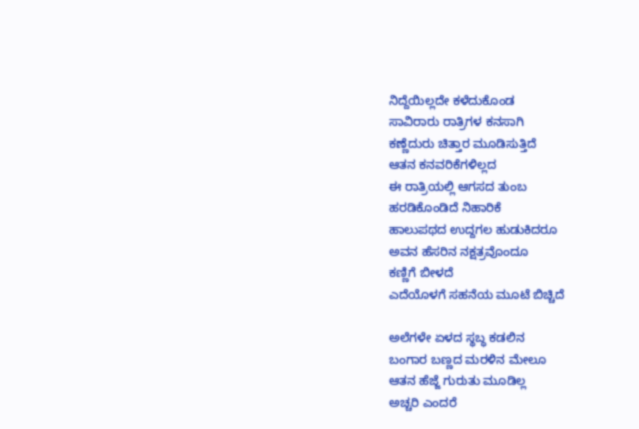ನಿದ್ದೆಯಿಲ್ಲದೇ ಕಳೆದುಕೊಂಡ
ಸಾವಿರಾರು ರಾತ್ರಿಗಳ ಕನಸಾಗಿ
ಕಣ್ಣೆದುರು ಚಿತ್ತಾರ ಮೂಡಿಸುತ್ತಿದೆ
ಆತನ ಕನವರಿಕೆಗಳಿಲ್ಲದ
ಈ ರಾತ್ರಿಯಲ್ಲಿ ಆಗಸದ ತುಂಬ
ಹರಡಿಕೊಂಡಿದೆ ನಿಹಾರಿಕೆ
ಹಾಲುಪಥದ ಉದ್ದಗಲ ಹುಡುಕಿದರೂ
ಅವನ ಹೆಸರಿನ ನಕ್ಷತ್ರವೊಂದೂ
ಕಣ್ಣಿಗೆ ಬೀಳದೆ
ಎದೆಯೊಳಗೆ ಸಹನೆಯ ಮೂಟೆ ಬಿಚ್ಚಿದೆ

ಅಲೆಗಳೇ ಏಳದ ಸ್ಥಬ್ಧ ಕಡಲಿನ
ಬಂಗಾರ ಬಣ್ಣದ ಮರಳಿನ ಮೇಲೂ
ಆತನ ಹೆಜ್ಜೆ ಗುರುತು ಮೂಡಿಲ್ಲ
ಅಚ್ಚರಿ ಎಂದರೆ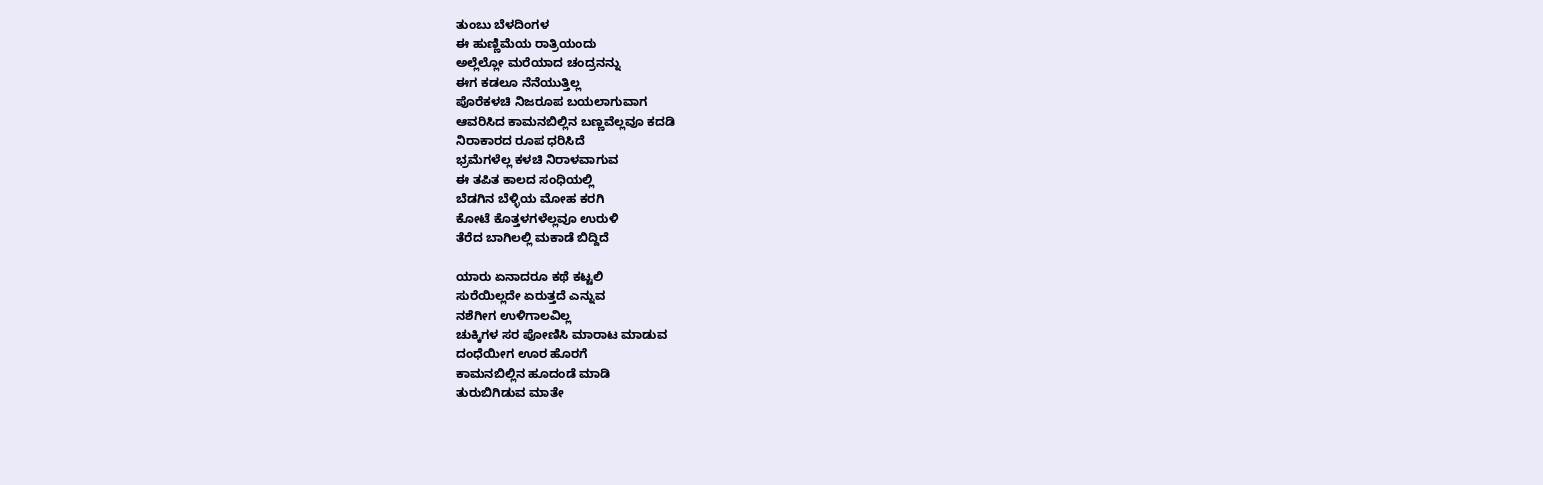ತುಂಬು ಬೆಳದಿಂಗಳ
ಈ ಹುಣ್ಣಿಮೆಯ ರಾತ್ರಿಯಂದು
ಅಲ್ಲೆಲ್ಲೋ ಮರೆಯಾದ ಚಂದ್ರನನ್ನು
ಈಗ ಕಡಲೂ ನೆನೆಯುತ್ತಿಲ್ಲ
ಪೊರೆಕಳಚಿ ನಿಜರೂಪ ಬಯಲಾಗುವಾಗ
ಆವರಿಸಿದ ಕಾಮನಬಿಲ್ಲಿನ ಬಣ್ಣವೆಲ್ಲವೂ ಕದಡಿ
ನಿರಾಕಾರದ ರೂಪ ಧರಿಸಿದೆ
ಭ್ರಮೆಗಳೆಲ್ಲ ಕಳಚಿ ನಿರಾಳವಾಗುವ
ಈ ತಪಿತ ಕಾಲದ ಸಂಧಿಯಲ್ಲಿ
ಬೆಡಗಿನ ಬೆಳ್ಳಿಯ ಮೋಹ ಕರಗಿ
ಕೋಟೆ ಕೊತ್ತಳಗಳೆಲ್ಲವೂ ಉರುಳಿ
ತೆರೆದ ಬಾಗಿಲಲ್ಲಿ ಮಕಾಡೆ ಬಿದ್ದಿದೆ

ಯಾರು ಏನಾದರೂ ಕಥೆ ಕಟ್ಟಲಿ
ಸುರೆಯಿಲ್ಲದೇ ಏರುತ್ತದೆ ಎನ್ನುವ
ನಶೆಗೀಗ ಉಳಿಗಾಲವಿಲ್ಲ
ಚುಕ್ಕಿಗಳ ಸರ ಪೋಣಿಸಿ ಮಾರಾಟ ಮಾಡುವ
ದಂಧೆಯೀಗ ಊರ ಹೊರಗೆ
ಕಾಮನಬಿಲ್ಲಿನ ಹೂದಂಡೆ ಮಾಡಿ
ತುರುಬಿಗಿಡುವ ಮಾತೇ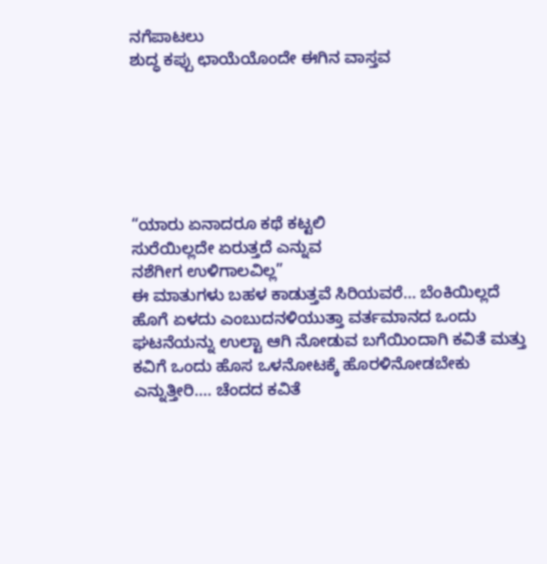ನಗೆಪಾಟಲು
ಶುದ್ಧ ಕಪ್ಪು ಛಾಯೆಯೊಂದೇ ಈಗಿನ ವಾಸ್ತವ






“ಯಾರು ಏನಾದರೂ ಕಥೆ ಕಟ್ಟಲಿ
ಸುರೆಯಿಲ್ಲದೇ ಏರುತ್ತದೆ ಎನ್ನುವ
ನಶೆಗೀಗ ಉಳಿಗಾಲವಿಲ್ಲ”
ಈ ಮಾತುಗಳು ಬಹಳ ಕಾಡುತ್ತವೆ ಸಿರಿಯವರೆ… ಬೆಂಕಿಯಿಲ್ಲದೆ ಹೊಗೆ ಏಳದು ಎಂಬುದನಳಿಯುತ್ತಾ ವರ್ತಮಾನದ ಒಂದು ಘಟನೆಯನ್ನು ಉಲ್ಟಾ ಆಗಿ ನೋಡುವ ಬಗೆಯಿಂದಾಗಿ ಕವಿತೆ ಮತ್ತು ಕವಿಗೆ ಒಂದು ಹೊಸ ಒಳನೋಟಕ್ಕೆ ಹೊರಳಿನೋಡಬೇಕು ಎನ್ನುತ್ತೀರಿ…. ಚೆಂದದ ಕವಿತೆ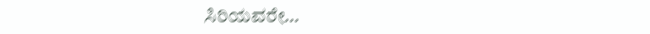ಸಿರಿಯವರೇ…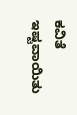ಕವಿತೆ ಇಷ್ಟವಾಯಿತು